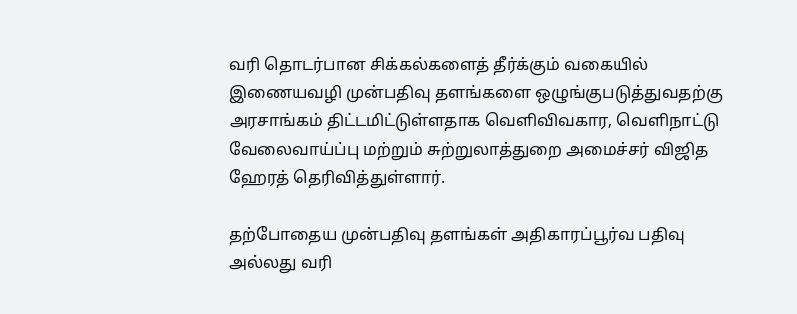வரி தொடர்பான சிக்கல்களைத் தீர்க்கும் வகையில் இணையவழி முன்பதிவு தளங்களை ஒழுங்குபடுத்துவதற்கு அரசாங்கம் திட்டமிட்டுள்ளதாக வெளிவிவகார, வெளிநாட்டு வேலைவாய்ப்பு மற்றும் சுற்றுலாத்துறை அமைச்சர் விஜித ஹேரத் தெரிவித்துள்ளார்.

தற்போதைய முன்பதிவு தளங்கள் அதிகாரப்பூர்வ பதிவு அல்லது வரி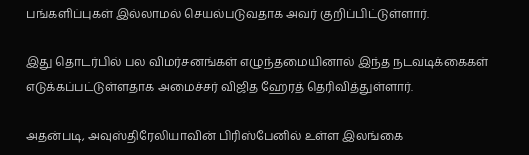பங்களிப்புகள் இல்லாமல் செயல்படுவதாக அவர் குறிப்பிட்டுள்ளார்.

இது தொடர்பில் பல விமர்சனங்கள் எழுந்தமையினால் இந்த நடவடிக்கைகள் எடுக்கப்பட்டுள்ளதாக அமைச்சர் விஜித ஹேரத் தெரிவித்துள்ளார்.

அதன்படி, அவுஸ்திரேலியாவின் பிரிஸ்பேனில் உள்ள இலங்கை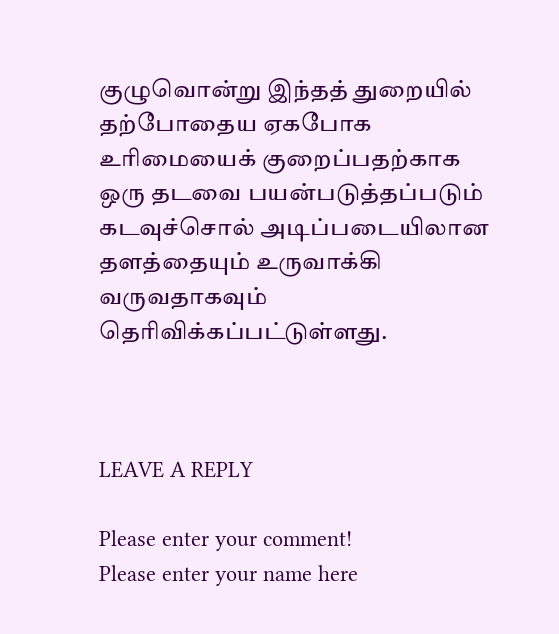குழுவொன்று இந்தத் துறையில் தற்போதைய ஏகபோக உரிமையைக் குறைப்பதற்காக ஒரு தடவை பயன்படுத்தப்படும் கடவுச்சொல் அடிப்படையிலான தளத்தையும் உருவாக்கி வருவதாகவும் தெரிவிக்கப்பட்டுள்ளது.



LEAVE A REPLY

Please enter your comment!
Please enter your name here